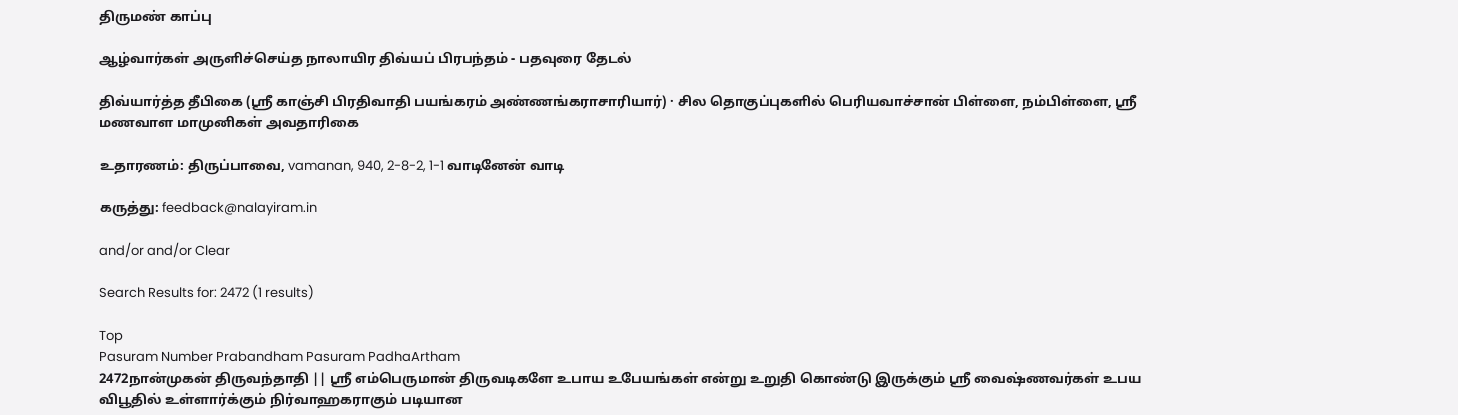திருமண் காப்பு

ஆழ்வார்கள் அருளிச்செய்த நாலாயிர திவ்யப் பிரபந்தம் - பதவுரை தேடல்

திவ்யார்த்த தீபிகை (ஸ்ரீ காஞ்சி பிரதிவாதி பயங்கரம் அண்ணங்கராசாரியார்) · சில தொகுப்புகளில் பெரியவாச்சான் பிள்ளை, நம்பிள்ளை, ஸ்ரீ மணவாள மாமுனிகள் அவதாரிகை

உதாரணம்: திருப்பாவை, vamanan, 940, 2-8-2, 1-1 வாடினேன் வாடி

கருத்து: feedback@nalayiram.in

and/or and/or Clear

Search Results for: 2472 (1 results)

Top
Pasuram Number Prabandham Pasuram PadhaArtham
2472நான்முகன் திருவந்தாதி || ஸ்ரீ எம்பெருமான் திருவடிகளே உபாய உபேயங்கள் என்று உறுதி கொண்டு இருக்கும் ஸ்ரீ வைஷ்ணவர்கள் உபய விபூதில் உள்ளார்க்கும் நிர்வாஹகராகும் படியான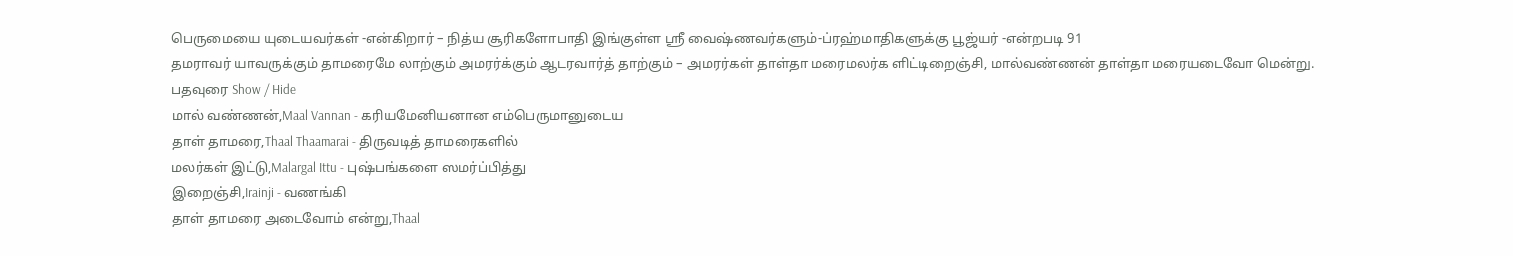பெருமையை யுடையவர்கள் -என்கிறார் – நித்ய சூரிகளோபாதி இங்குள்ள ஸ்ரீ வைஷ்ணவர்களும்-ப்ரஹ்மாதிகளுக்கு பூஜ்யர் -என்றபடி 91
தமராவர் யாவருக்கும் தாமரைமே லாற்கும் அமரர்க்கும் ஆடரவார்த் தாற்கும் – அமரர்கள் தாள்தா மரைமலர்க ளிட்டிறைஞ்சி, மால்வண்ணன் தாள்தா மரையடைவோ மென்று.
பதவுரை Show / Hide
மால் வண்ணன்,Maal Vannan - கரியமேனியனான எம்பெருமானுடைய
தாள் தாமரை,Thaal Thaamarai - திருவடித் தாமரைகளில்
மலர்கள் இட்டு,Malargal Ittu - புஷ்பங்களை ஸமர்ப்பித்து
இறைஞ்சி,Irainji - வணங்கி
தாள் தாமரை அடைவோம் என்று,Thaal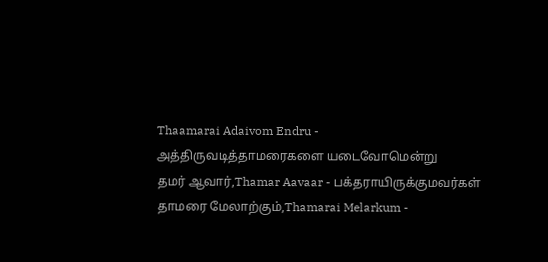Thaamarai Adaivom Endru - அத்திருவடித்தாமரைகளை யடைவோமென்று
தமர் ஆவார்,Thamar Aavaar - பக்தராயிருக்குமவர்கள்
தாமரை மேலாற்கும்,Thamarai Melarkum -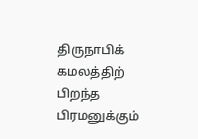திருநாபிக் கமலத்திற் பிறந்த பிரமனுக்கும்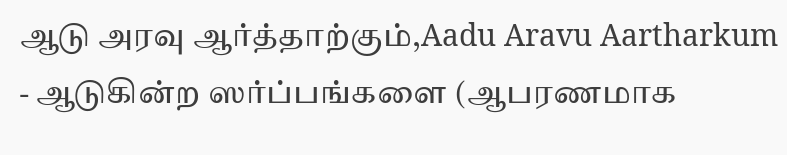ஆடு அரவு ஆர்த்தாற்கும்,Aadu Aravu Aartharkum - ஆடுகின்ற ஸர்ப்பங்களை (ஆபரணமாக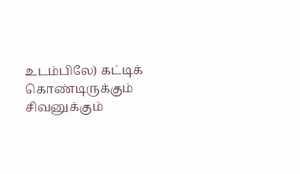உடம்பிலே) கட்டிக் கொண்டிருக்கும் சிவனுக்கும்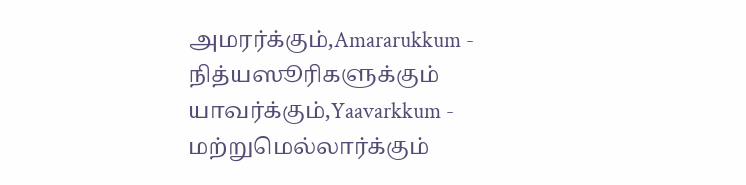அமரர்க்கும்,Amararukkum - நித்யஸூரிகளுக்கும்
யாவர்க்கும்,Yaavarkkum - மற்றுமெல்லார்க்கும்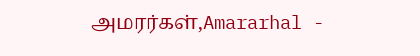அமரர்கள்,Amararhal -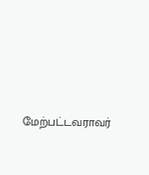மேற்பட்டவராவர்